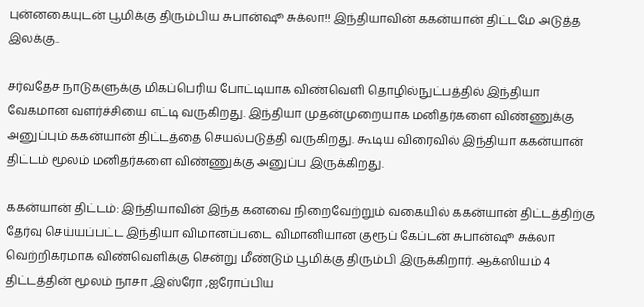புன்னகையுடன் பூமிக்கு திரும்பிய சுபான்ஷூ சுக்லா!! இந்தியாவின் ககன்யான் திட்டமே அடுத்த இலக்கு..

சர்வதேச நாடுகளுக்கு மிகப்பெரிய போட்டியாக விண்வெளி தொழில்நுட்பத்தில் இந்தியா வேகமான வளர்ச்சியை எட்டி வருகிறது. இந்தியா முதன்முறையாக மனிதர்களை விண்ணுக்கு அனுப்பும் ககன்யான் திட்டத்தை செயல்படுத்தி வருகிறது. கூடிய விரைவில் இந்தியா ககன்யான் திட்டம் மூலம் மனிதர்களை விண்ணுக்கு அனுப்ப இருக்கிறது.

ககன்யான் திட்டம்: இந்தியாவின் இந்த கனவை நிறைவேற்றும் வகையில் ககன்யான் திட்டத்திற்கு தேர்வு செய்யப்பட்ட இந்தியா விமானப்படை விமானியான குரூப் கேப்டன் சுபான்ஷூ சுக்லா வெற்றிகரமாக விண்வெளிக்கு சென்று மீண்டும் பூமிக்கு திரும்பி இருக்கிறார். ஆக்ஸியம் 4 திட்டத்தின் மூலம் நாசா ,இஸ்ரோ ,ஐரோப்பிய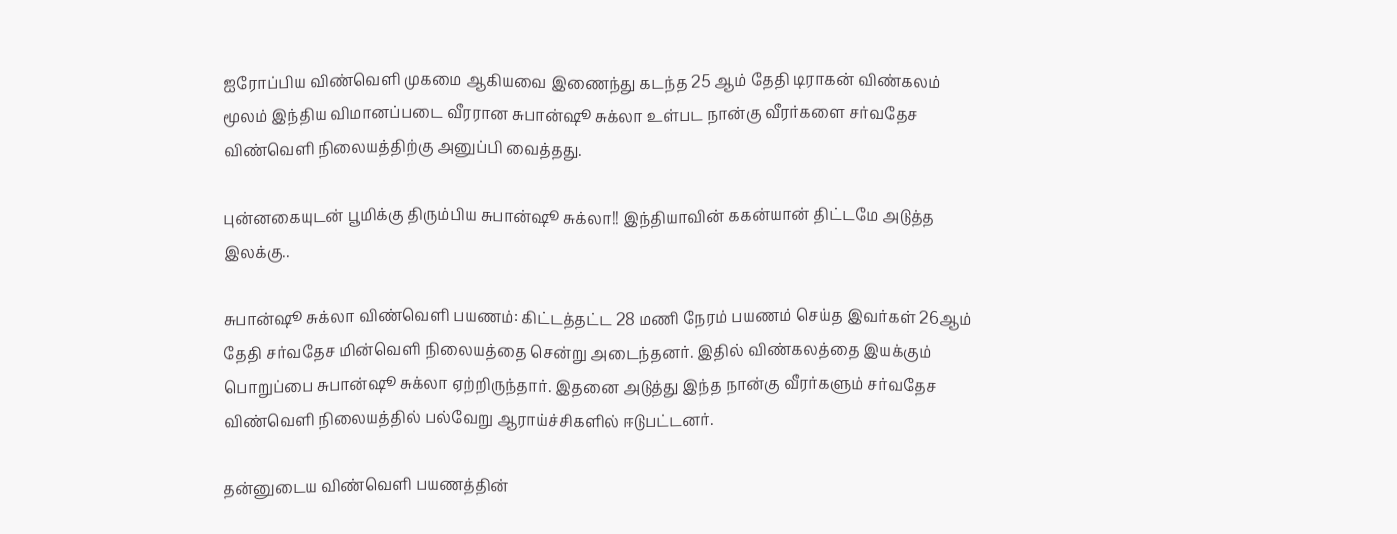ஐரோப்பிய விண்வெளி முகமை ஆகியவை இணைந்து கடந்த 25 ஆம் தேதி டிராகன் விண்கலம் மூலம் இந்திய விமானப்படை வீரரான சுபான்ஷூ சுக்லா உள்பட நான்கு வீரர்களை சர்வதேச விண்வெளி நிலையத்திற்கு அனுப்பி வைத்தது.

புன்னகையுடன் பூமிக்கு திரும்பிய சுபான்ஷூ சுக்லா!! இந்தியாவின் ககன்யான் திட்டமே அடுத்த இலக்கு..

சுபான்ஷூ சுக்லா விண்வெளி பயணம்: கிட்டத்தட்ட 28 மணி நேரம் பயணம் செய்த இவர்கள் 26ஆம் தேதி சர்வதேச மின்வெளி நிலையத்தை சென்று அடைந்தனர். இதில் விண்கலத்தை இயக்கும் பொறுப்பை சுபான்ஷூ சுக்லா ஏற்றிருந்தார். இதனை அடுத்து இந்த நான்கு வீரர்களும் சர்வதேச விண்வெளி நிலையத்தில் பல்வேறு ஆராய்ச்சிகளில் ஈடுபட்டனர்.

தன்னுடைய விண்வெளி பயணத்தின்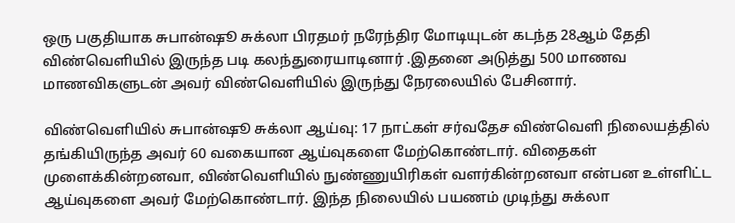ஒரு பகுதியாக சுபான்ஷூ சுக்லா பிரதமர் நரேந்திர மோடியுடன் கடந்த 28ஆம் தேதி விண்வெளியில் இருந்த படி கலந்துரையாடினார் .இதனை அடுத்து 500 மாணவ மாணவிகளுடன் அவர் விண்வெளியில் இருந்து நேரலையில் பேசினார்.

விண்வெளியில் சுபான்ஷூ சுக்லா ஆய்வு: 17 நாட்கள் சர்வதேச விண்வெளி நிலையத்தில் தங்கியிருந்த அவர் 60 வகையான ஆய்வுகளை மேற்கொண்டார். விதைகள் முளைக்கின்றனவா, விண்வெளியில் நுண்ணுயிரிகள் வளர்கின்றனவா என்பன உள்ளிட்ட ஆய்வுகளை அவர் மேற்கொண்டார். இந்த நிலையில் பயணம் முடிந்து சுக்லா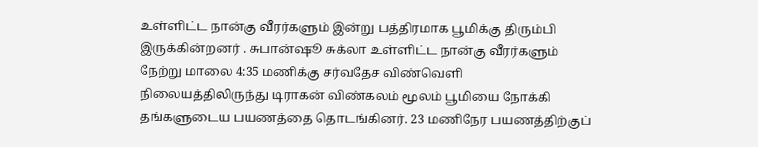உள்ளிட்ட நான்கு வீரர்களும் இன்று பத்திரமாக பூமிக்கு திரும்பி இருக்கின்றனர் . சுபான்ஷூ சுக்லா உள்ளிட்ட நான்கு வீரர்களும் நேற்று மாலை 4:35 மணிக்கு சர்வதேச விண்வெளி நிலையத்திலிருந்து டிராகன் விண்கலம் மூலம் பூமியை நோக்கி தங்களுடைய பயணத்தை தொடங்கினர். 23 மணிநேர பயணத்திற்குப்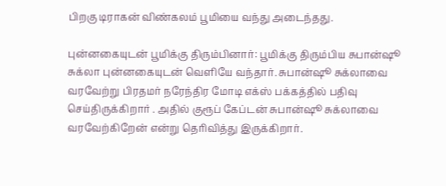பிறகு டிராகன் விண்கலம் பூமியை வந்து அடைந்தது.

புன்னகையுடன் பூமிக்கு திரும்பினார்: பூமிக்கு திரும்பிய சுபான்ஷூ சுக்லா புன்னகையுடன் வெளியே வந்தார். சுபான்ஷூ சுக்லாவை வரவேற்று பிரதமர் நரேந்திர மோடி எக்ஸ் பக்கத்தில் பதிவு செய்திருக்கிறார் . அதில் குரூப் கேப்டன் சுபான்ஷூ சுக்லாவை வரவேற்கிறேன் என்று தெரிவித்து இருக்கிறார்.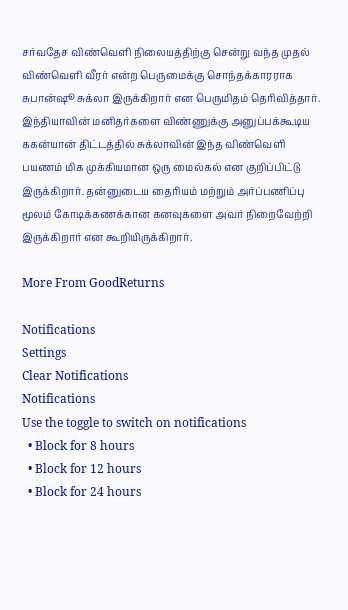சர்வதேச விண்வெளி நிலையத்திற்கு சென்று வந்த முதல் விண்வெளி வீரர் என்ற பெருமைக்கு சொந்தக்காரராக சுபான்ஷூ சுக்லா இருக்கிறார் என பெருமிதம் தெரிவித்தார். இந்தியாவின் மனிதர்களை விண்ணுக்கு அனுப்பக்கூடிய ககன்யான் திட்டத்தில் சுக்லாவின் இந்த விண்வெளி பயணம் மிக முக்கியமான ஒரு மைல்கல் என குறிப்பிட்டு இருக்கிறார். தன்னுடைய தைரியம் மற்றும் அர்ப்பணிப்பு மூலம் கோடிக்கணக்கான கனவுகளை அவர் நிறைவேற்றி இருக்கிறார் என கூறியிருக்கிறார்.

More From GoodReturns

Notifications
Settings
Clear Notifications
Notifications
Use the toggle to switch on notifications
  • Block for 8 hours
  • Block for 12 hours
  • Block for 24 hours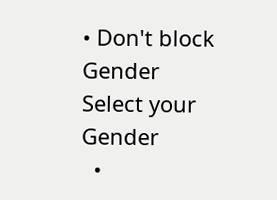• Don't block
Gender
Select your Gender
  •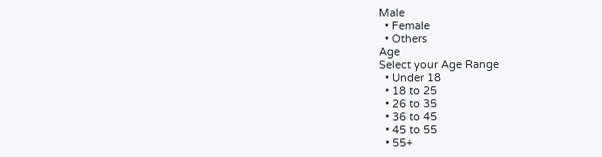Male
  • Female
  • Others
Age
Select your Age Range
  • Under 18
  • 18 to 25
  • 26 to 35
  • 36 to 45
  • 45 to 55
  • 55+